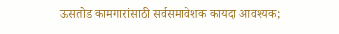ऊसतोड कामगारांसाठी सर्वसमावेशक कायदा आवश्यक;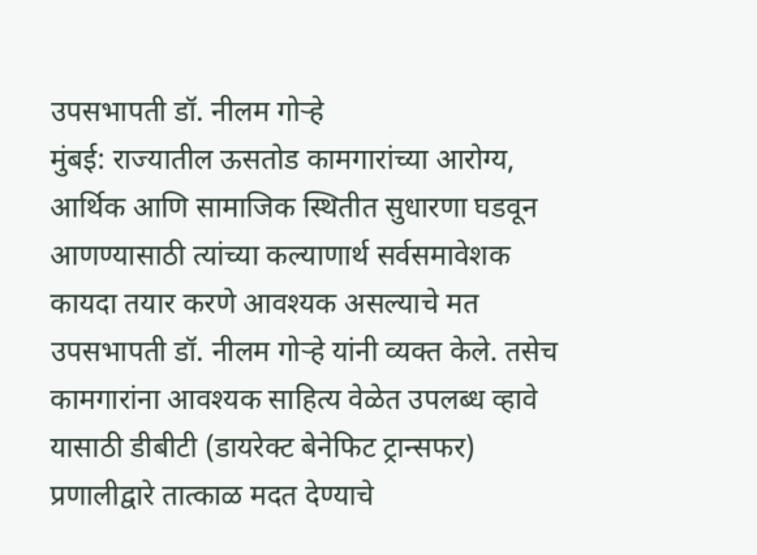उपसभापती डॉ. नीलम गोऱ्हे
मुंबई: राज्यातील ऊसतोड कामगारांच्या आरोग्य, आर्थिक आणि सामाजिक स्थितीत सुधारणा घडवून आणण्यासाठी त्यांच्या कल्याणार्थ सर्वसमावेशक कायदा तयार करणे आवश्यक असल्याचे मत उपसभापती डॉ. नीलम गोऱ्हे यांनी व्यक्त केले. तसेच कामगारांना आवश्यक साहित्य वेळेत उपलब्ध व्हावे यासाठी डीबीटी (डायरेक्ट बेनेफिट ट्रान्सफर) प्रणालीद्वारे तात्काळ मदत देण्याचे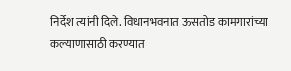निर्देश त्यांनी दिले. विधानभवनात ऊसतोड कामगारांच्या कल्याणासाठी करण्यात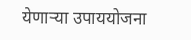येणाऱ्या उपाययोजना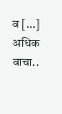व […]
अधिक वाचा..